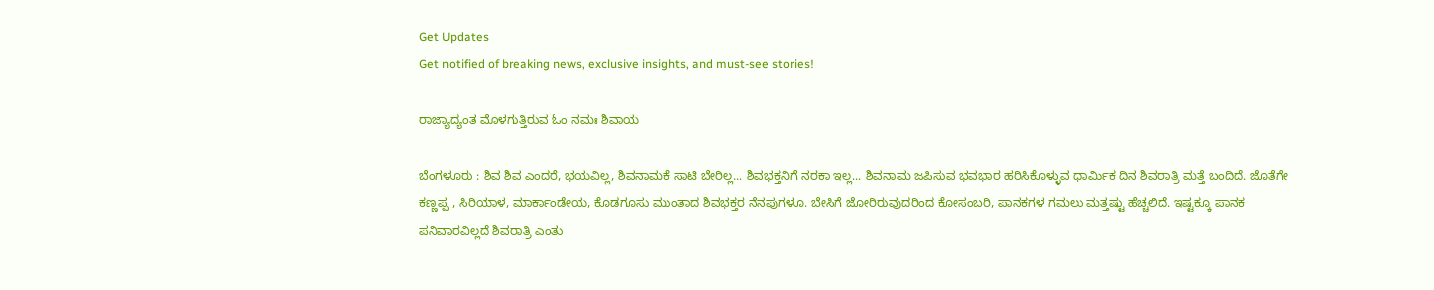Get Updates
Get notified of breaking news, exclusive insights, and must-see stories!

ರಾಜ್ಯಾದ್ಯಂತ ಮೊಳಗುತ್ತಿರುವ ಓಂ ನಮಃ ಶಿವಾಯ

ಬೆಂಗಳೂರು : ಶಿವ ಶಿವ ಎಂದರೆ, ಭಯವಿಲ್ಲ, ಶಿವನಾಮಕೆ ಸಾಟಿ ಬೇರಿಲ್ಲ... ಶಿವಭಕ್ತನಿಗೆ ನರಕಾ ಇಲ್ಲ... ಶಿವನಾಮ ಜಪಿಸುವ ಭವಭಾರ ಹರಿಸಿಕೊಳ್ಳುವ ಧಾರ್ಮಿಕ ದಿನ ಶಿವರಾತ್ರಿ ಮತ್ತೆ ಬಂದಿದೆ. ಜೊತೆಗೇ ಕಣ್ಣಪ್ಪ , ಸಿರಿಯಾಳ, ಮಾರ್ಕಾಂಡೇಯ, ಕೊಡಗೂಸು ಮುಂತಾದ ಶಿವಭಕ್ತರ ನೆನಪುಗಳೂ. ಬೇಸಿಗೆ ಜೋರಿರುವುದರಿಂದ ಕೋಸಂಬರಿ, ಪಾನಕಗಳ ಗಮಲು ಮತ್ತಷ್ಟು ಹೆಚ್ಚಲಿದೆ. ಇಷ್ಟಕ್ಕೂ ಪಾನಕ ಪನಿವಾರವಿಲ್ಲದೆ ಶಿವರಾತ್ರಿ ಎಂತು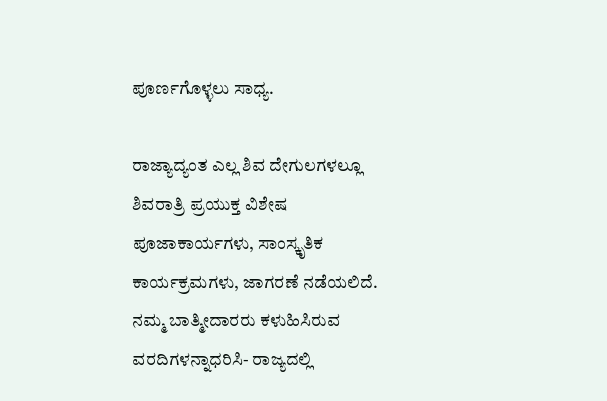ಪೂರ್ಣಗೊಳ್ಳಲು ಸಾಧ್ಯ.

ರಾಜ್ಯಾದ್ಯಂತ ಎಲ್ಲ ಶಿವ ದೇಗುಲಗಳಲ್ಲೂ ಶಿವರಾತ್ರಿ ಪ್ರಯುಕ್ತ ವಿಶೇಷ ಪೂಜಾಕಾರ್ಯಗಳು, ಸಾಂಸ್ಕೃತಿಕ ಕಾರ್ಯಕ್ರಮಗಳು, ಜಾಗರಣೆ ನಡೆಯಲಿದೆ. ನಮ್ಮ ಬಾತ್ಮೀದಾರರು ಕಳುಹಿಸಿರುವ ವರದಿಗಳನ್ನಾಧರಿಸಿ- ರಾಜ್ಯದಲ್ಲಿ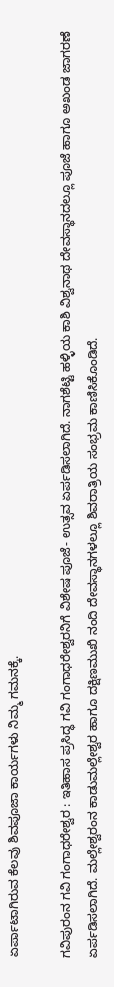ಏರ್ಪಾಟಾಗಿರುವ ಕೆಲವು ಶಿವಪೂಜಾ ಕಾರ್ಯಗಳು ನಿಮ್ಮ ಗಮನಕ್ಕೆ.

ಗವಿಪುರಂನ ಗವಿ ಗಂಗಾಧರೇಶ್ವರ : ಇತಿಹಾಸ ಪ್ರಸಿದ್ಧ ಗವಿ ಗಂಗಾಧರೇಶ್ವರನಿಗೆ ವಿಶೇಷ ಪೂಜೆ- ಉತ್ಸವ ಏರ್ಪಡಿಸಲಾಗಿದೆ. ನಾಗಶೆಟ್ಟಿ ಹಳ್ಳಿಯ ಕಾಶಿ ವಿಶ್ವನಾಥ ದೇವಸ್ಥಾನದಲ್ಲೂ ಪೂಜೆ ಹಾಗೂ ಅಖಂಡ ಜಾಗರಣೆ ಏರ್ಪಡಿಸಲಾಗಿದೆ. ಮಲ್ಲೇಶ್ವರಂನ ಕಾಡುಮಲ್ಲೇಶ್ವರ ಹಾಗೂ ದಕ್ಷಿಣಮುಖಿ ನಂದಿ ದೇವಸ್ಥಾನಗಳಲ್ಲೂ ಶಿವರಾತ್ರಿಯ ಸಂಭ್ರಮ ಕಾಣಿಸಿಕೊಂಡಿದೆ.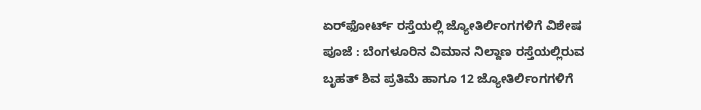ಏರ್‌ಫೋರ್ಟ್‌ ರಸ್ತೆಯಲ್ಲಿ ಜ್ಯೋತಿರ್ಲಿಂಗಗಳಿಗೆ ವಿಶೇಷ ಪೂಜೆ : ಬೆಂಗಳೂರಿನ ವಿಮಾನ ನಿಲ್ದಾಣ ರಸ್ತೆಯಲ್ಲಿರುವ ಬೃಹತ್‌ ಶಿವ ಪ್ರತಿಮೆ ಹಾಗೂ 12 ಜ್ಯೋತಿರ್ಲಿಂಗಗಳಿಗೆ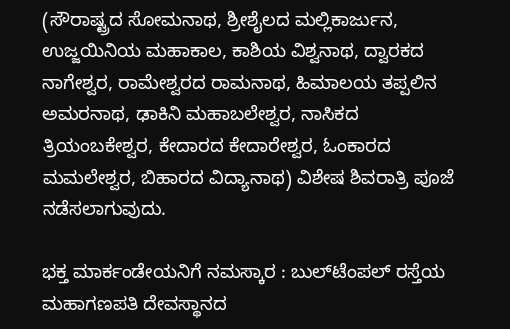(ಸೌರಾಷ್ಟ್ರದ ಸೋಮನಾಥ, ಶ್ರೀಶೈಲದ ಮಲ್ಲಿಕಾರ್ಜುನ, ಉಜ್ಜಯಿನಿಯ ಮಹಾಕಾಲ, ಕಾಶಿಯ ವಿಶ್ವನಾಥ, ದ್ವಾರಕದ ನಾಗೇಶ್ವರ, ರಾಮೇಶ್ವರದ ರಾಮನಾಥ, ಹಿಮಾಲಯ ತಪ್ಪಲಿನ ಅಮರನಾಥ, ಢಾಕಿನಿ ಮಹಾಬಲೇಶ್ವರ, ನಾಸಿಕದ ತ್ರಿಯಂಬಕೇಶ್ವರ, ಕೇದಾರದ ಕೇದಾರೇಶ್ವರ, ಓಂಕಾರದ ಮಮಲೇಶ್ವರ, ಬಿಹಾರದ ವಿದ್ಯಾನಾಥ) ವಿಶೇಷ ಶಿವರಾತ್ರಿ ಪೂಜೆ ನಡೆಸಲಾಗುವುದು.

ಭಕ್ತ ಮಾರ್ಕಂಡೇಯನಿಗೆ ನಮಸ್ಕಾರ : ಬುಲ್‌ಟೆಂಪಲ್‌ ರಸ್ತೆಯ ಮಹಾಗಣಪತಿ ದೇವಸ್ಥಾನದ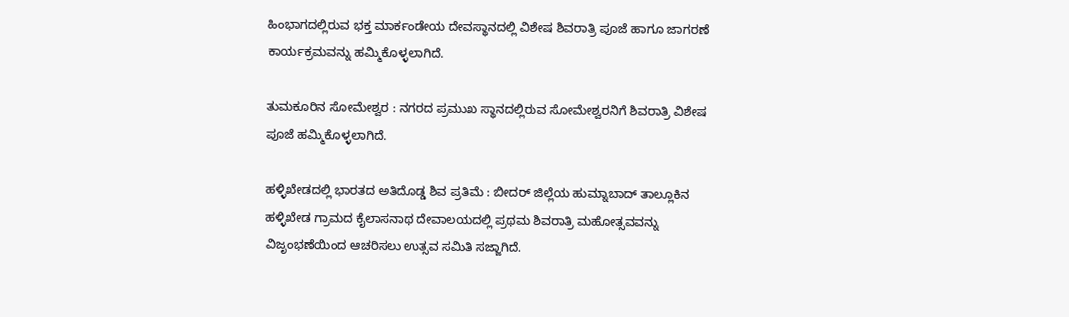ಹಿಂಭಾಗದಲ್ಲಿರುವ ಭಕ್ತ ಮಾರ್ಕಂಡೇಯ ದೇವಸ್ಥಾನದಲ್ಲಿ ವಿಶೇಷ ಶಿವರಾತ್ರಿ ಪೂಜೆ ಹಾಗೂ ಜಾಗರಣೆ ಕಾರ್ಯಕ್ರಮವನ್ನು ಹಮ್ಮಿಕೊಳ್ಳಲಾಗಿದೆ.

ತುಮಕೂರಿನ ಸೋಮೇಶ್ವರ : ನಗರದ ಪ್ರಮುಖ ಸ್ಥಾನದಲ್ಲಿರುವ ಸೋಮೇಶ್ವರನಿಗೆ ಶಿವರಾತ್ರಿ ವಿಶೇಷ ಪೂಜೆ ಹಮ್ಮಿಕೊಳ್ಳಲಾಗಿದೆ.

ಹಳ್ಳಿಖೇಡದಲ್ಲಿ ಭಾರತದ ಅತಿದೊಡ್ಡ ಶಿವ ಪ್ರತಿಮೆ : ಬೀದರ್‌ ಜಿಲ್ಲೆಯ ಹುಮ್ನಾಬಾದ್‌ ತಾಲ್ಲೂಕಿನ ಹಳ್ಳಿಖೇಡ ಗ್ರಾಮದ ಕೈಲಾಸನಾಥ ದೇವಾಲಯದಲ್ಲಿ ಪ್ರಥಮ ಶಿವರಾತ್ರಿ ಮಹೋತ್ಸವವನ್ನು ವಿಜೃಂಭಣೆಯಿಂದ ಆಚರಿಸಲು ಉತ್ಸವ ಸಮಿತಿ ಸಜ್ಜಾಗಿದೆ.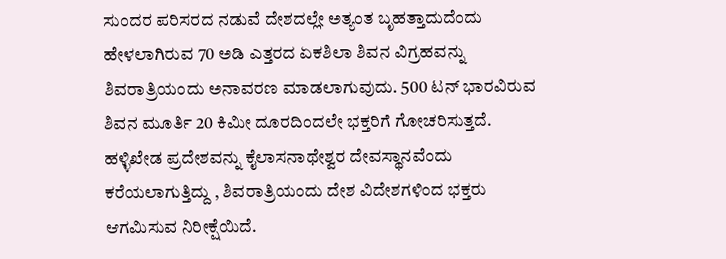ಸುಂದರ ಪರಿಸರದ ನಡುವೆ ದೇಶದಲ್ಲೇ ಅತ್ಯಂತ ಬೃಹತ್ತಾದುದೆಂದು ಹೇಳಲಾಗಿರುವ 70 ಅಡಿ ಎತ್ತರದ ಏಕಶಿಲಾ ಶಿವನ ವಿಗ್ರಹವನ್ನು ಶಿವರಾತ್ರಿಯಂದು ಅನಾವರಣ ಮಾಡಲಾಗುವುದು. 500 ಟನ್‌ ಭಾರವಿರುವ ಶಿವನ ಮೂರ್ತಿ 20 ಕಿಮೀ ದೂರದಿಂದಲೇ ಭಕ್ತರಿಗೆ ಗೋಚರಿಸುತ್ತದೆ. ಹಳ್ಳಿಖೇಡ ಪ್ರದೇಶವನ್ನು ಕೈಲಾಸನಾಥೇಶ್ವರ ದೇವಸ್ಥಾನವೆಂದು ಕರೆಯಲಾಗುತ್ತಿದ್ದು , ಶಿವರಾತ್ರಿಯಂದು ದೇಶ ವಿದೇಶಗಳಿಂದ ಭಕ್ತರು ಆಗಮಿಸುವ ನಿರೀಕ್ಷೆಯಿದೆ.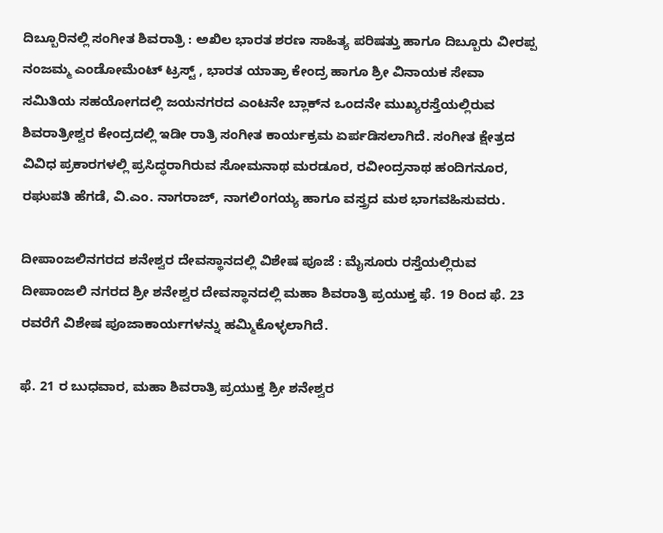ದಿಬ್ಬೂರಿನಲ್ಲಿ ಸಂಗೀತ ಶಿವರಾತ್ರಿ : ಅಖಿಲ ಭಾರತ ಶರಣ ಸಾಹಿತ್ಯ ಪರಿಷತ್ತು ಹಾಗೂ ದಿಬ್ಬೂರು ವೀರಪ್ಪ ನಂಜಮ್ಮ ಎಂಡೋಮೆಂಟ್‌ ಟ್ರಸ್ಟ್‌ , ಭಾರತ ಯಾತ್ರಾ ಕೇಂದ್ರ ಹಾಗೂ ಶ್ರೀ ವಿನಾಯಕ ಸೇವಾ ಸಮಿತಿಯ ಸಹಯೋಗದಲ್ಲಿ ಜಯನಗರದ ಎಂಟನೇ ಬ್ಲಾಕ್‌ನ ಒಂದನೇ ಮುಖ್ಯರಸ್ತೆಯಲ್ಲಿರುವ ಶಿವರಾತ್ರೀಶ್ವರ ಕೇಂದ್ರದಲ್ಲಿ ಇಡೀ ರಾತ್ರಿ ಸಂಗೀತ ಕಾರ್ಯಕ್ರಮ ಏರ್ಪಡಿಸಲಾಗಿದೆ. ಸಂಗೀತ ಕ್ಷೇತ್ರದ ವಿವಿಧ ಪ್ರಕಾರಗಳಲ್ಲಿ ಪ್ರಸಿದ್ಧರಾಗಿರುವ ಸೋಮನಾಥ ಮರಡೂರ, ರವೀಂದ್ರನಾಥ ಹಂದಿಗನೂರ, ರಘುಪತಿ ಹೆಗಡೆ, ವಿ.ಎಂ. ನಾಗರಾಜ್‌, ನಾಗಲಿಂಗಯ್ಯ ಹಾಗೂ ವಸ್ತ್ರದ ಮಠ ಭಾಗವಹಿಸುವರು.

ದೀಪಾಂಜಲಿನಗರದ ಶನೇಶ್ವರ ದೇವಸ್ಥಾನದಲ್ಲಿ ವಿಶೇಷ ಪೂಜೆ : ಮೈಸೂರು ರಸ್ತೆಯಲ್ಲಿರುವ ದೀಪಾಂಜಲಿ ನಗರದ ಶ್ರೀ ಶನೇಶ್ವರ ದೇವಸ್ಥಾನದಲ್ಲಿ ಮಹಾ ಶಿವರಾತ್ರಿ ಪ್ರಯುಕ್ತ ಫೆ. 19 ರಿಂದ ಫೆ. 23 ರವರೆಗೆ ವಿಶೇಷ ಪೂಜಾಕಾರ್ಯಗಳನ್ನು ಹಮ್ಮಿಕೊಳ್ಳಲಾಗಿದೆ.

ಫೆ. 21 ರ ಬುಧವಾರ, ಮಹಾ ಶಿವರಾತ್ರಿ ಪ್ರಯುಕ್ತ ಶ್ರೀ ಶನೇಶ್ವರ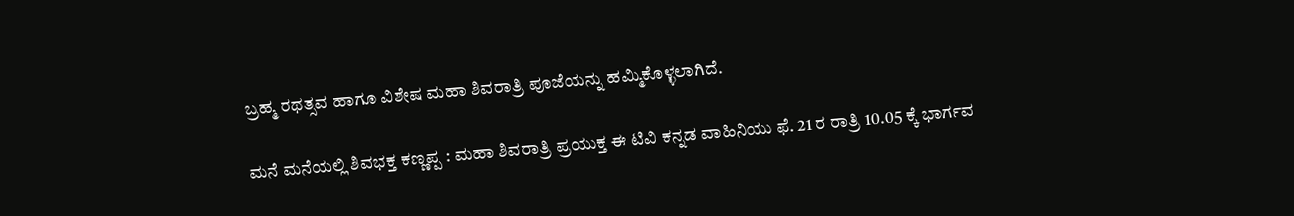ಬ್ರಹ್ಮ ರಥತ್ಸವ ಹಾಗೂ ವಿಶೇಷ ಮಹಾ ಶಿವರಾತ್ರಿ ಪೂಜೆಯನ್ನು ಹಮ್ಮಿಕೊಳ್ಳಲಾಗಿದೆ.

ಮನೆ ಮನೆಯಲ್ಲಿ ಶಿವಭಕ್ತ ಕಣ್ಣಪ್ಪ : ಮಹಾ ಶಿವರಾತ್ರಿ ಪ್ರಯುಕ್ತ ಈ ಟಿವಿ ಕನ್ನಡ ವಾಹಿನಿಯು ಫೆ. 21 ರ ರಾತ್ರಿ 10.05 ಕ್ಕೆ ಭಾರ್ಗವ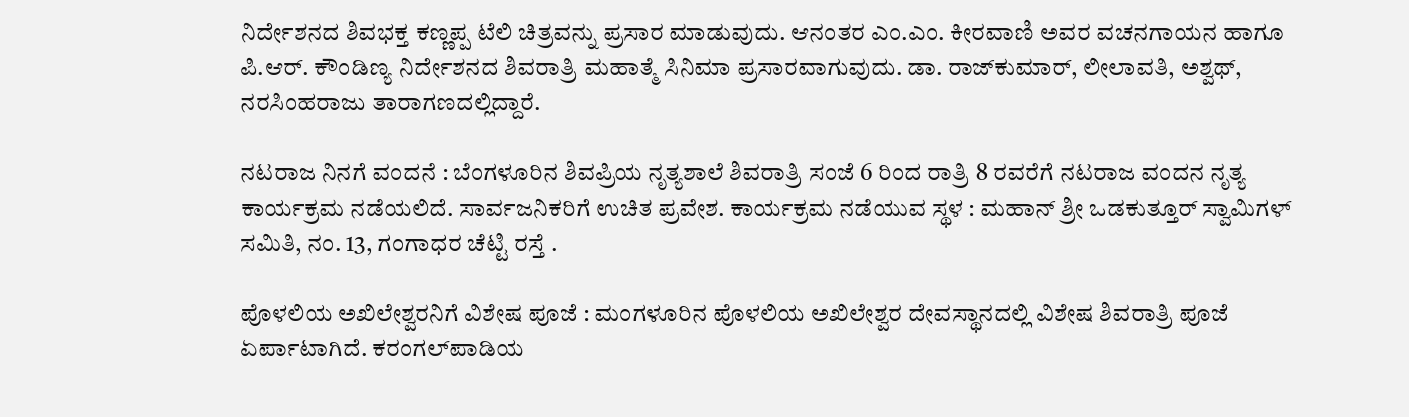ನಿರ್ದೇಶನದ ಶಿವಭಕ್ತ ಕಣ್ಣಪ್ಪ ಟೆಲಿ ಚಿತ್ರವನ್ನು ಪ್ರಸಾರ ಮಾಡುವುದು. ಆನಂತರ ಎಂ.ಎಂ. ಕೀರವಾಣಿ ಅವರ ವಚನಗಾಯನ ಹಾಗೂ ಪಿ.ಆರ್‌. ಕೌಂಡಿಣ್ಯ ನಿರ್ದೇಶನದ ಶಿವರಾತ್ರಿ ಮಹಾತ್ಮೆ ಸಿನಿಮಾ ಪ್ರಸಾರವಾಗುವುದು. ಡಾ. ರಾಜ್‌ಕುಮಾರ್‌, ಲೀಲಾವತಿ, ಅಶ್ವಥ್‌, ನರಸಿಂಹರಾಜು ತಾರಾಗಣದಲ್ಲಿದ್ದಾರೆ.

ನಟರಾಜ ನಿನಗೆ ವಂದನೆ : ಬೆಂಗಳೂರಿನ ಶಿವಪ್ರಿಯ ನೃತ್ಯಶಾಲೆ ಶಿವರಾತ್ರಿ ಸಂಜೆ 6 ರಿಂದ ರಾತ್ರಿ 8 ರವರೆಗೆ ನಟರಾಜ ವಂದನ ನೃತ್ಯ ಕಾರ್ಯಕ್ರಮ ನಡೆಯಲಿದೆ. ಸಾರ್ವಜನಿಕರಿಗೆ ಉಚಿತ ಪ್ರವೇಶ. ಕಾರ್ಯಕ್ರಮ ನಡೆಯುವ ಸ್ಥಳ : ಮಹಾನ್‌ ಶ್ರೀ ಒಡಕುತ್ತೂರ್‌ ಸ್ವಾಮಿಗಳ್‌ ಸಮಿತಿ, ನಂ. 13, ಗಂಗಾಧರ ಚೆಟ್ಟಿ ರಸ್ತೆ .

ಪೊಳಲಿಯ ಅಖಿಲೇಶ್ವರನಿಗೆ ವಿಶೇಷ ಪೂಜೆ : ಮಂಗಳೂರಿನ ಪೊಳಲಿಯ ಅಖಿಲೇಶ್ವರ ದೇವಸ್ಥಾನದಲ್ಲಿ ವಿಶೇಷ ಶಿವರಾತ್ರಿ ಪೂಜೆ ಏರ್ಪಾಟಾಗಿದೆ. ಕರಂಗಲ್‌ಪಾಡಿಯ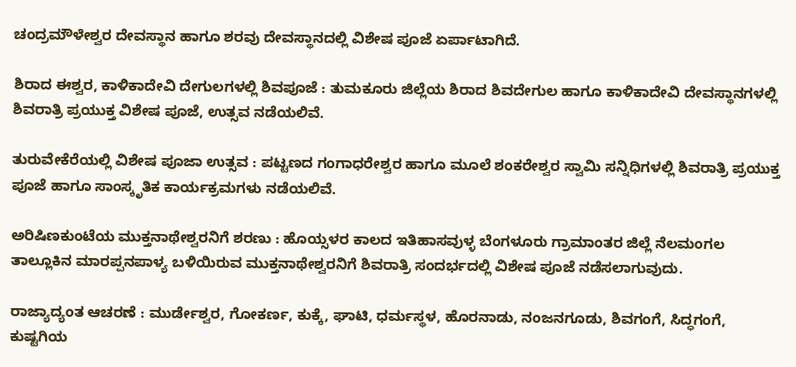ಚಂದ್ರಮೌಳೇಶ್ವರ ದೇವಸ್ಥಾನ ಹಾಗೂ ಶರವು ದೇವಸ್ಥಾನದಲ್ಲಿ ವಿಶೇಷ ಪೂಜೆ ಏರ್ಪಾಟಾಗಿದೆ.

ಶಿರಾದ ಈಶ್ವರ, ಕಾಳಿಕಾದೇವಿ ದೇಗುಲಗಳಲ್ಲಿ ಶಿವಪೂಜೆ : ತುಮಕೂರು ಜಿಲ್ಲೆಯ ಶಿರಾದ ಶಿವದೇಗುಲ ಹಾಗೂ ಕಾಳಿಕಾದೇವಿ ದೇವಸ್ಥಾನಗಳಲ್ಲಿ ಶಿವರಾತ್ರಿ ಪ್ರಯುಕ್ತ ವಿಶೇಷ ಪೂಜೆ, ಉತ್ಸವ ನಡೆಯಲಿವೆ.

ತುರುವೇಕೆರೆಯಲ್ಲಿ ವಿಶೇಷ ಪೂಜಾ ಉತ್ಸವ : ಪಟ್ಟಣದ ಗಂಗಾಧರೇಶ್ವರ ಹಾಗೂ ಮೂಲೆ ಶಂಕರೇಶ್ವರ ಸ್ವಾಮಿ ಸನ್ನಿಧಿಗಳಲ್ಲಿ ಶಿವರಾತ್ರಿ ಪ್ರಯುಕ್ತ ಪೂಜೆ ಹಾಗೂ ಸಾಂಸ್ಕೃತಿಕ ಕಾರ್ಯಕ್ರಮಗಳು ನಡೆಯಲಿವೆ.

ಅರಿಷಿಣಕುಂಟೆಯ ಮುಕ್ತನಾಥೇಶ್ವರನಿಗೆ ಶರಣು : ಹೊಯ್ಸಳರ ಕಾಲದ ಇತಿಹಾಸವುಳ್ಳ ಬೆಂಗಳೂರು ಗ್ರಾಮಾಂತರ ಜಿಲ್ಲೆ ನೆಲಮಂಗಲ ತಾಲ್ಲೂಕಿನ ಮಾರಪ್ಪನಪಾಳ್ಯ ಬಳಿಯಿರುವ ಮುಕ್ತನಾಥೇಶ್ವರನಿಗೆ ಶಿವರಾತ್ರಿ ಸಂದರ್ಭದಲ್ಲಿ ವಿಶೇಷ ಪೂಜೆ ನಡೆಸಲಾಗುವುದು.

ರಾಜ್ಯಾದ್ಯಂತ ಆಚರಣೆ : ಮುರ್ಡೇಶ್ವರ, ಗೋಕರ್ಣ, ಕುಕ್ಕೆ, ಘಾಟಿ, ಧರ್ಮಸ್ಥಳ, ಹೊರನಾಡು, ನಂಜನಗೂಡು, ಶಿವಗಂಗೆ, ಸಿದ್ಧಗಂಗೆ, ಕುಷ್ಟಗಿಯ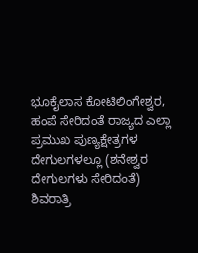ಭೂಕೈಲಾಸ ಕೋಟಿಲಿಂಗೇಶ್ವರ, ಹಂಪೆ ಸೇರಿದಂತೆ ರಾಜ್ಯದ ಎಲ್ಲಾ ಪ್ರಮುಖ ಪುಣ್ಯಕ್ಷೇತ್ರಗಳ ದೇಗುಲಗಳಲ್ಲೂ (ಶನೇಶ್ವರ ದೇಗುಲಗಳು ಸೇರಿದಂತೆ) ಶಿವರಾತ್ರಿ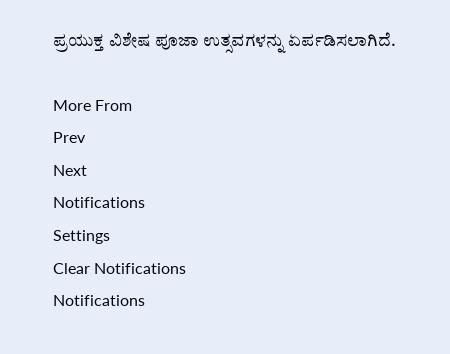ಪ್ರಯುಕ್ತ ವಿಶೇಷ ಪೂಜಾ ಉತ್ಸವಗಳನ್ನು ಏರ್ಪಡಿಸಲಾಗಿದೆ.

More From
Prev
Next
Notifications
Settings
Clear Notifications
Notifications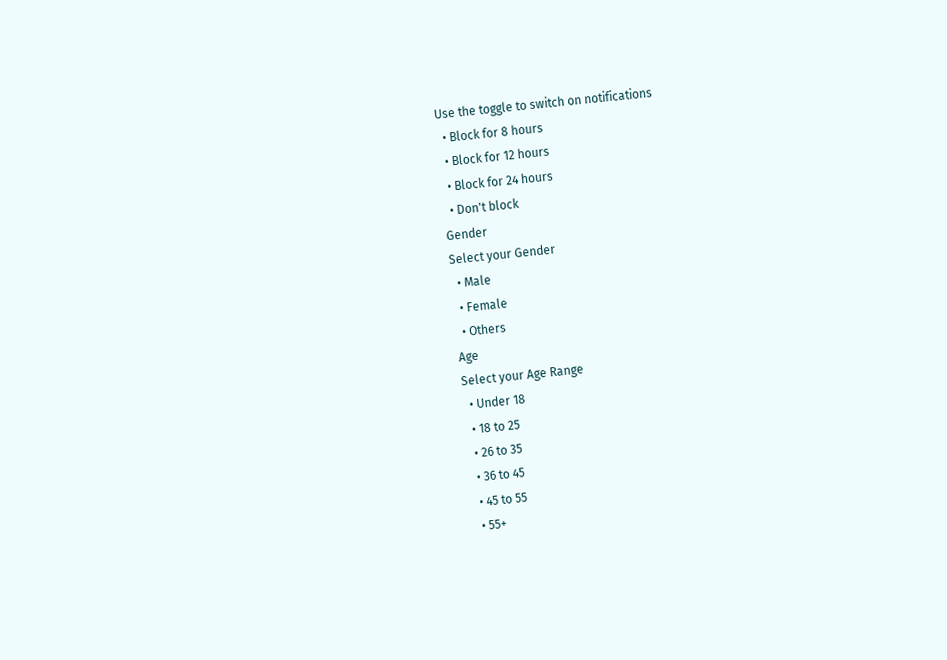Use the toggle to switch on notifications
  • Block for 8 hours
  • Block for 12 hours
  • Block for 24 hours
  • Don't block
Gender
Select your Gender
  • Male
  • Female
  • Others
Age
Select your Age Range
  • Under 18
  • 18 to 25
  • 26 to 35
  • 36 to 45
  • 45 to 55
  • 55+